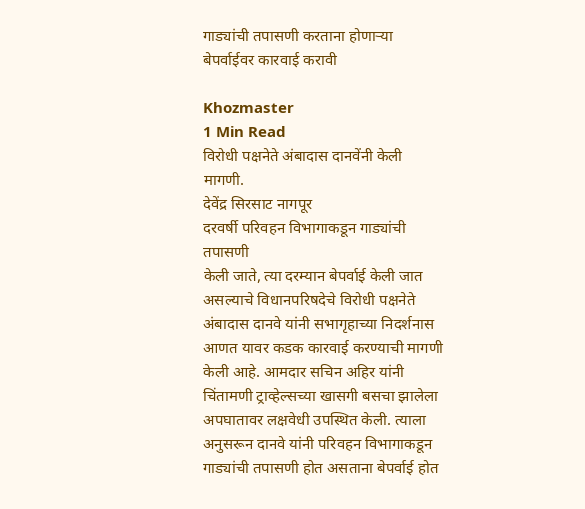गाड्यांची तपासणी करताना होणाऱ्या बेपर्वाईवर कारवाई करावी

Khozmaster
1 Min Read
विरोधी पक्षनेते अंबादास दानवेंनी केली मागणी.
देवेंद्र सिरसाट नागपूर
दरवर्षी परिवहन विभागाकडून गाड्यांची तपासणी
केली जाते, त्या दरम्यान बेपर्वाई केली जात असल्याचे विधानपरिषदेचे विरोधी पक्षनेते अंबादास दानवे यांनी सभागृहाच्या निदर्शनास आणत यावर कडक कारवाई करण्याची मागणी केली आहे. आमदार सचिन अहिर यांनी चिंतामणी ट्राव्हेल्सच्या खासगी बसचा झालेला अपघातावर लक्षवेधी उपस्थित केली. त्याला अनुसरून दानवे यांनी परिवहन विभागाकडून गाड्यांची तपासणी होत असताना बेपर्वाई होत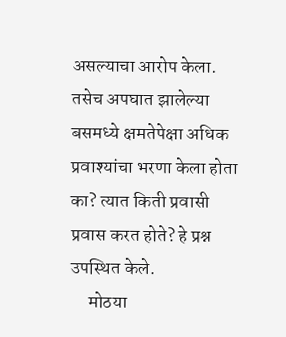असल्याचा आरोप केला. तसेच अपघात झालेल्या बसमध्ये क्षमतेपेक्षा अधिक प्रवाश्यांचा भरणा केला होता का? त्यात किती प्रवासी प्रवास करत होते? हे प्रश्न उपस्थित केले.
     मोठया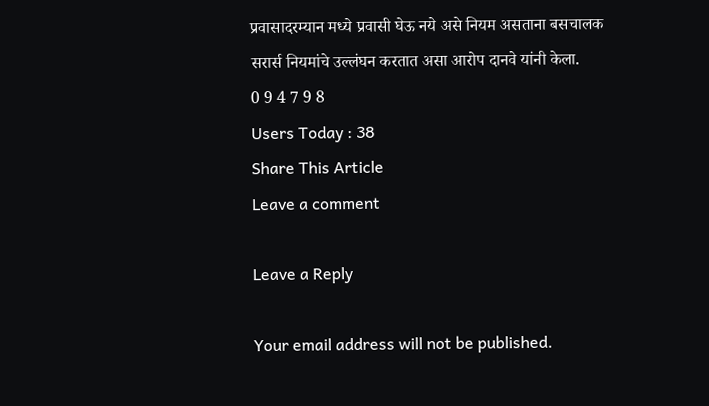प्रवासादरम्यान मध्ये प्रवासी घेऊ नये असे नियम असताना बसचालक सरार्स नियमांचे उल्लंघन करतात असा आरोप दानवे यांनी केला.
0 9 4 7 9 8
Users Today : 38
Share This Article
Leave a comment

Leave a Reply

Your email address will not be published.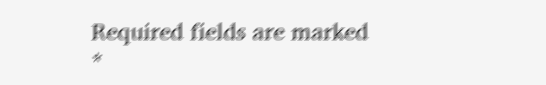Required fields are marked *